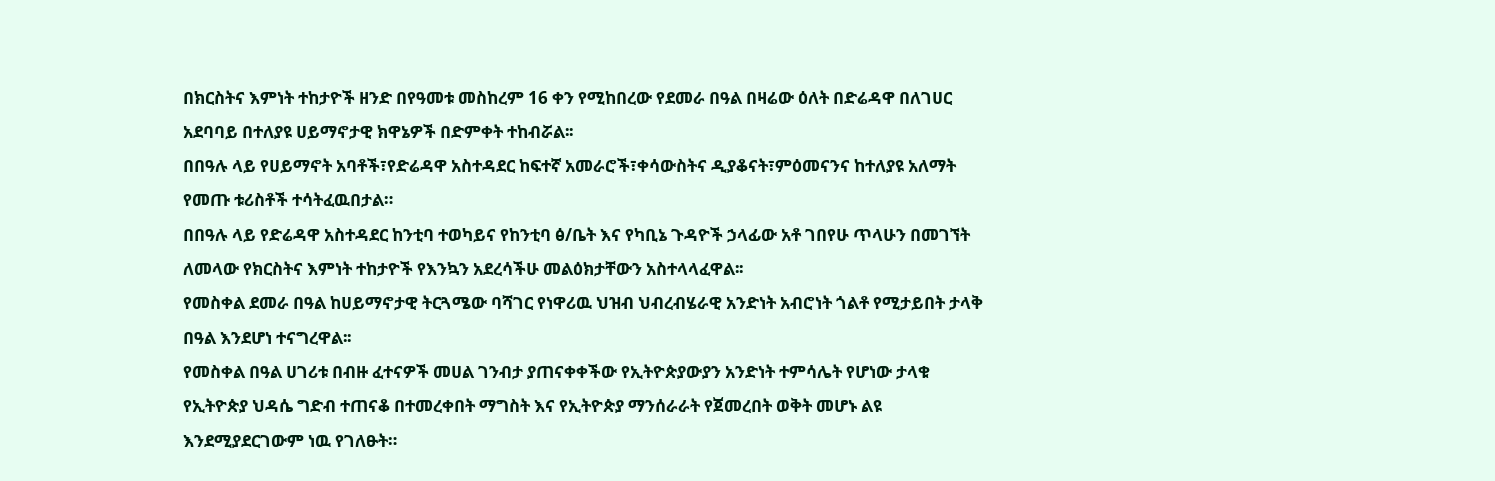በክርስትና እምነት ተከታዮች ዘንድ በየዓመቱ መስከረም 16 ቀን የሚከበረው የደመራ በዓል በዛሬው ዕለት በድሬዳዋ በለገሀር አደባባይ በተለያዩ ሀይማኖታዊ ክዋኔዎች በድምቀት ተከብሯል፡፡
በበዓሉ ላይ የሀይማኖት አባቶች፣የድሬዳዋ አስተዳደር ከፍተኛ አመራሮች፣ቀሳውስትና ዲያቆናት፣ምዕመናንና ከተለያዩ አለማት የመጡ ቱሪስቶች ተሳትፈዉበታል።
በበዓሉ ላይ የድሬዳዋ አስተዳደር ከንቲባ ተወካይና የከንቲባ ፅ/ቤት እና የካቢኔ ጉዳዮች ኃላፊው አቶ ገበየሁ ጥላሁን በመገኘት ለመላው የክርስትና እምነት ተከታዮች የእንኳን አደረሳችሁ መልዕክታቸውን አስተላላፈዋል፡፡
የመስቀል ደመራ በዓል ከሀይማኖታዊ ትርጓሜው ባሻገር የነዋሪዉ ህዝብ ህብረብሄራዊ አንድነት አብሮነት ጎልቶ የሚታይበት ታላቅ በዓል እንደሆነ ተናግረዋል፡፡
የመስቀል በዓል ሀገሪቱ በብዙ ፈተናዎች መሀል ገንብታ ያጠናቀቀችው የኢትዮጵያውያን አንድነት ተምሳሌት የሆነው ታላቁ የኢትዮጵያ ህዳሴ ግድብ ተጠናቆ በተመረቀበት ማግስት እና የኢትዮጵያ ማንሰራራት የጀመረበት ወቅት መሆኑ ልዩ እንደሚያደርገውም ነዉ የገለፁት።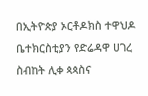በኢትዮጵያ ኦርቶዶክስ ተዋህዶ ቤተክርስቲያን የድሬዳዋ ሀገረ ስብከት ሊቀ ጳጳስና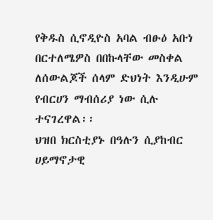የቅዱስ ሲኖዲዮስ አባል ብፁዕ አቡነ በርተለሜዎስ በበኩላቸው መስቀል ለሰውልጆች ሰላም ድህነት እንዲሁም የብርሀን ማብሰሪያ ነው ሲሉ ተናገረዋል፡፡
ህዝበ ክርስቲያኑ በዓሉን ሲያከብር ሀይማኖታዊ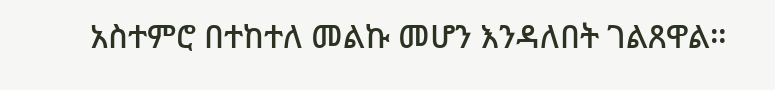አስተምሮ በተከተለ መልኩ መሆን እንዳለበት ገልጸዋል።